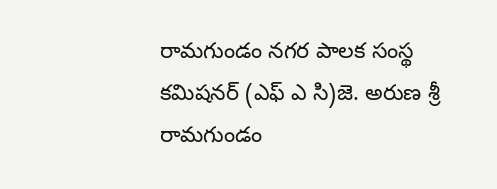రామగుండం నగర పాలక సంస్థ కమిషనర్ (ఎఫ్ ఎ సి)జె. అరుణ శ్రీ
రామగుండం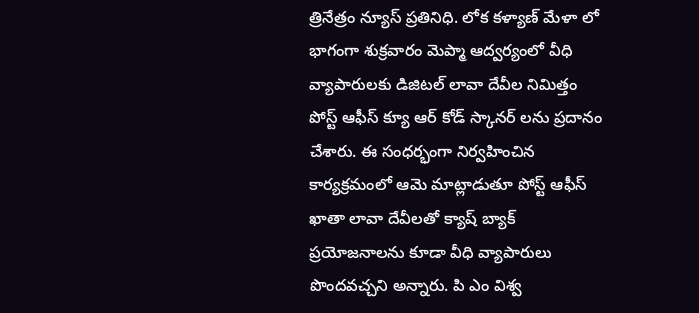త్రినేత్రం న్యూస్ ప్రతినిధి. లోక కళ్యాణ్ మేళా లో భాగంగా శుక్రవారం మెప్మా ఆద్వర్యంలో వీధి వ్యాపారులకు డిజిటల్ లావా దేవీల నిమిత్తం పోస్ట్ ఆఫీస్ క్యూ ఆర్ కోడ్ స్కానర్ లను ప్రదానం చేశారు. ఈ సంధర్భంగా నిర్వహించిన కార్యక్రమంలో ఆమె మాట్లాడుతూ పోస్ట్ ఆఫీస్ ఖాతా లావా దేవీలతో క్యాష్ బ్యాక్ ప్రయోజనాలను కూడా వీధి వ్యాపారులు పొందవచ్చని అన్నారు. పి ఎం విశ్వ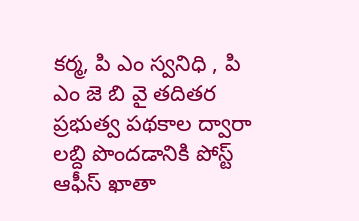కర్మ, పి ఎం స్వనిధి , పి ఎం జె బి వై తదితర ప్రభుత్వ పథకాల ద్వారా లబ్ది పొందడానికి పోస్ట్ ఆఫీస్ ఖాతా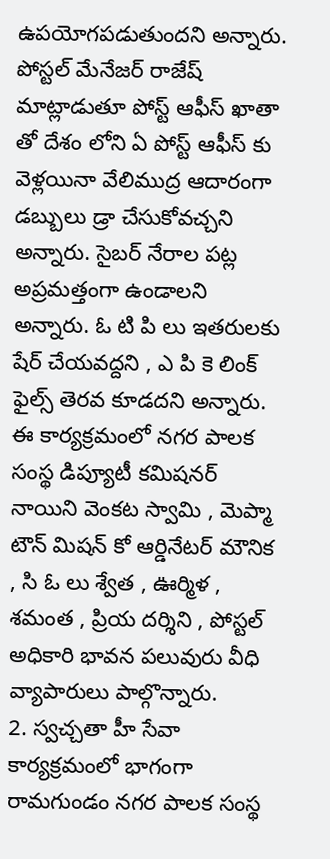ఉపయోగపడుతుందని అన్నారు. పోస్టల్ మేనేజర్ రాజేష్ మాట్లాడుతూ పోస్ట్ ఆఫీస్ ఖాతా తో దేశం లోని ఏ పోస్ట్ ఆఫీస్ కు వెళ్లయినా వేలిముద్ర ఆదారంగా డబ్బులు డ్రా చేసుకోవచ్చని అన్నారు. సైబర్ నేరాల పట్ల అప్రమత్తంగా ఉండాలని అన్నారు. ఓ టి పి లు ఇతరులకు షేర్ చేయవద్దని , ఎ పి కె లింక్ ఫైల్స్ తెరవ కూడదని అన్నారు. ఈ కార్యక్రమంలో నగర పాలక సంస్థ డిప్యూటీ కమిషనర్ నాయిని వెంకట స్వామి , మెప్మా టౌన్ మిషన్ కో ఆర్డినేటర్ మౌనిక , సి ఓ లు శ్వేత , ఊర్మిళ , శమంత , ప్రియ దర్శిని , పోస్టల్ అధికారి భావన పలువురు వీధి వ్యాపారులు పాల్గొన్నారు.
2. స్వచ్చతా హీ సేవా కార్యక్రమంలో భాగంగా రామగుండం నగర పాలక సంస్థ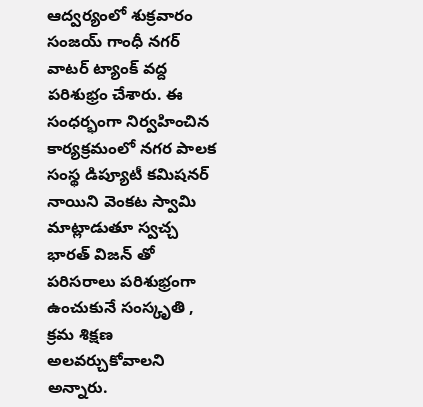ఆద్వర్యంలో శుక్రవారం సంజయ్ గాంధీ నగర్ వాటర్ ట్యాంక్ వద్ద పరిశుభ్రం చేశారు. ఈ సంధర్భంగా నిర్వహించిన కార్యక్రమంలో నగర పాలక సంస్థ డిప్యూటీ కమిషనర్ నాయిని వెంకట స్వామి మాట్లాడుతూ స్వచ్చ భారత్ విజన్ తో పరిసరాలు పరిశుభ్రంగా ఉంచుకునే సంస్కృతి , క్రమ శిక్షణ అలవర్చుకోవాలని అన్నారు.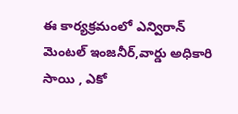ఈ కార్యక్రమంలో ఎన్విరాన్ మెంటల్ ఇంజనీర్,వార్డు అధికారి సాయి , ఎకో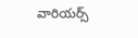వారియర్స్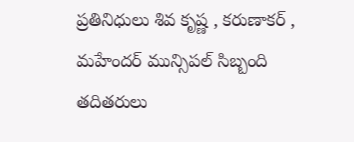ప్రతినిధులు శివ కృష్ణ , కరుణాకర్ , మహేందర్ మున్సిపల్ సిబ్బంది తదితరులు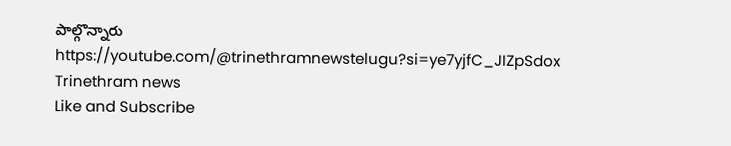పాల్గొన్నారు
https://youtube.com/@trinethramnewstelugu?si=ye7yjfC_JIZpSdox
Trinethram news
Like and Subscribe